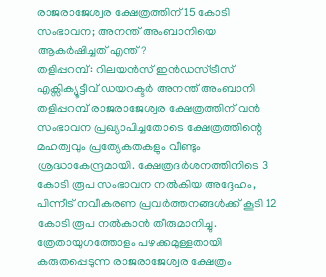രാജരാജേശ്വര ക്ഷേത്രത്തിന് 15 കോടി സംഭാവന; അനന്ത് അംബാനിയെ ആകർഷിച്ചത് എന്ത്?
തളിപ്പറമ്പ്: റിലയൻസ് ഇൻഡസ്ട്രീസ് എക്സിക്യൂട്ടീവ് ഡയറക്ടർ അനന്ത് അംബാനി തളിപ്പറമ്പ് രാജരാജേശ്വര ക്ഷേത്രത്തിന് വൻ സംഭാവന പ്രഖ്യാപിച്ചതോടെ ക്ഷേത്രത്തിന്റെ മഹത്വവും പ്രത്യേകതകളും വീണ്ടും ശ്രദ്ധാകേന്ദ്രമായി. ക്ഷേത്രദർശനത്തിനിടെ 3 കോടി രൂപ സംഭാവന നൽകിയ അദ്ദേഹം, പിന്നീട് നവീകരണ പ്രവർത്തനങ്ങൾക്ക് കൂടി 12 കോടി രൂപ നൽകാൻ തീരുമാനിച്ചു.
ത്രേതായുഗത്തോളം പഴക്കമുള്ളതായി കരുതപ്പെടുന്ന രാജരാജേശ്വര ക്ഷേത്രം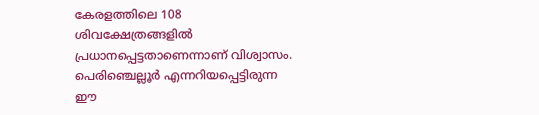കേരളത്തിലെ 108 ശിവക്ഷേത്രങ്ങളിൽ പ്രധാനപ്പെട്ടതാണെന്നാണ് വിശ്വാസം. പെരിഞ്ചെല്ലൂർ എന്നറിയപ്പെട്ടിരുന്ന ഈ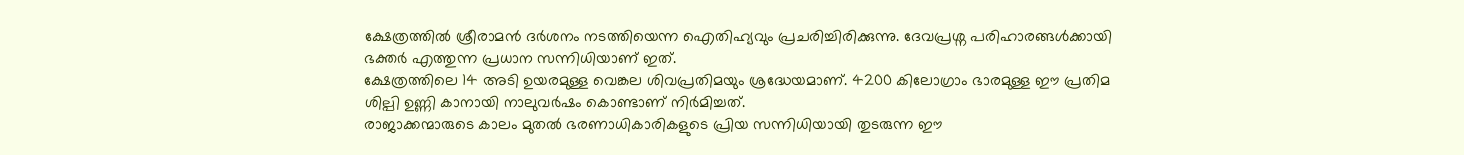ക്ഷേത്രത്തിൽ ശ്രീരാമൻ ദർശനം നടത്തിയെന്ന ഐതിഹ്യവും പ്രചരിച്ചിരിക്കുന്നു. ദേവപ്രശ്ന പരിഹാരങ്ങൾക്കായി ഭക്തർ എത്തുന്ന പ്രധാന സന്നിധിയാണ് ഇത്.
ക്ഷേത്രത്തിലെ 14 അടി ഉയരമുള്ള വെങ്കല ശിവപ്രതിമയും ശ്രദ്ധേയമാണ്. 4200 കിലോഗ്രാം ഭാരമുള്ള ഈ പ്രതിമ ശില്പി ഉണ്ണി കാനായി നാലുവർഷം കൊണ്ടാണ് നിർമിച്ചത്.
രാജാക്കന്മാരുടെ കാലം മുതൽ ഭരണാധികാരികളുടെ പ്രിയ സന്നിധിയായി തുടരുന്ന ഈ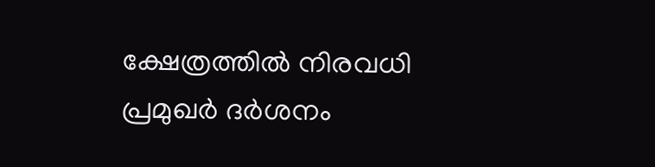ക്ഷേത്രത്തിൽ നിരവധി പ്രമുഖർ ദർശനം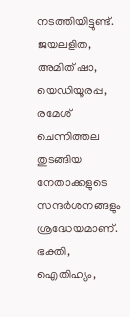നടത്തിയിട്ടുണ്ട്. ജയലളിത, അമിത് ഷാ, യെഡിയൂരപ്പ, രമേശ് ചെന്നിത്തല തുടങ്ങിയ നേതാക്കളുടെ സന്ദർശനങ്ങളും ശ്രദ്ധേയമാണ്.
ഭക്തി, ഐതിഹ്യം,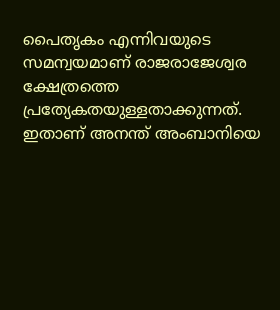പൈതൃകം എന്നിവയുടെ സമന്വയമാണ് രാജരാജേശ്വര ക്ഷേത്രത്തെ പ്രത്യേകതയുള്ളതാക്കുന്നത്. ഇതാണ് അനന്ത് അംബാനിയെ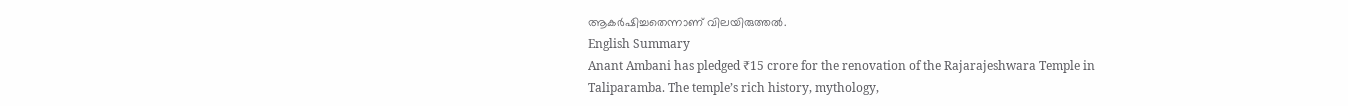ആകർഷിച്ചതെന്നാണ് വിലയിരുത്തൽ.
English Summary
Anant Ambani has pledged ₹15 crore for the renovation of the Rajarajeshwara Temple in Taliparamba. The temple’s rich history, mythology,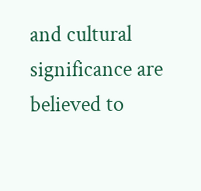and cultural significance are believed to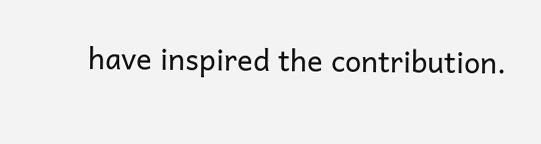have inspired the contribution.